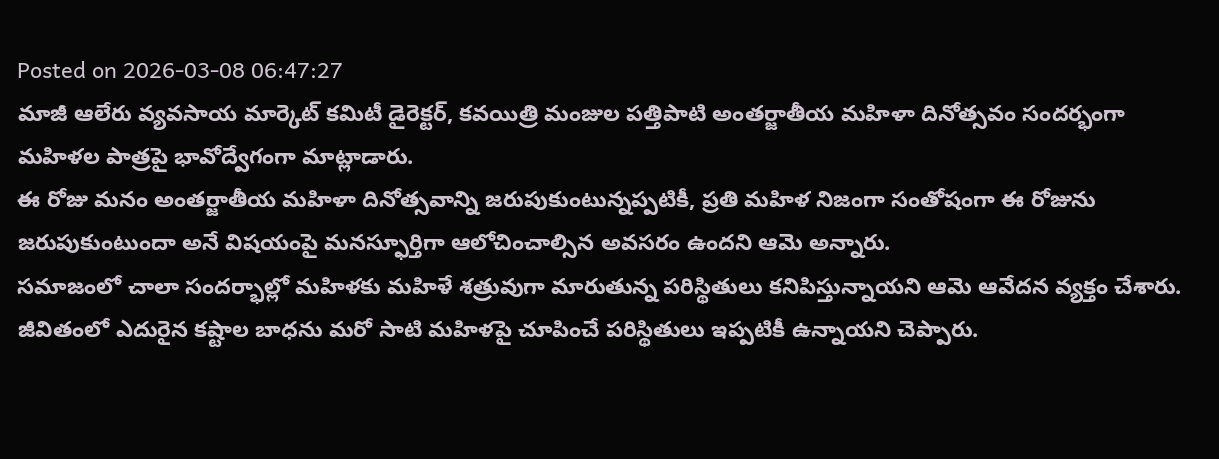Posted on 2026-03-08 06:47:27
మాజీ ఆలేరు వ్యవసాయ మార్కెట్ కమిటీ డైరెక్టర్, కవయిత్రి మంజుల పత్తిపాటి అంతర్జాతీయ మహిళా దినోత్సవం సందర్భంగా మహిళల పాత్రపై భావోద్వేగంగా మాట్లాడారు.
ఈ రోజు మనం అంతర్జాతీయ మహిళా దినోత్సవాన్ని జరుపుకుంటున్నప్పటికీ, ప్రతి మహిళ నిజంగా సంతోషంగా ఈ రోజును జరుపుకుంటుందా అనే విషయంపై మనస్ఫూర్తిగా ఆలోచించాల్సిన అవసరం ఉందని ఆమె అన్నారు.
సమాజంలో చాలా సందర్భాల్లో మహిళకు మహిళే శత్రువుగా మారుతున్న పరిస్థితులు కనిపిస్తున్నాయని ఆమె ఆవేదన వ్యక్తం చేశారు. జీవితంలో ఎదురైన కష్టాల బాధను మరో సాటి మహిళపై చూపించే పరిస్థితులు ఇప్పటికీ ఉన్నాయని చెప్పారు.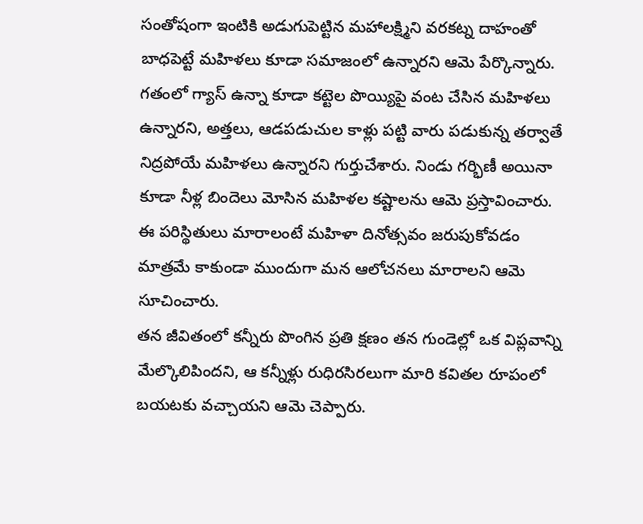సంతోషంగా ఇంటికి అడుగుపెట్టిన మహాలక్ష్మిని వరకట్న దాహంతో బాధపెట్టే మహిళలు కూడా సమాజంలో ఉన్నారని ఆమె పేర్కొన్నారు. గతంలో గ్యాస్ ఉన్నా కూడా కట్టెల పొయ్యిపై వంట చేసిన మహిళలు ఉన్నారని, అత్తలు, ఆడపడుచుల కాళ్లు పట్టి వారు పడుకున్న తర్వాతే నిద్రపోయే మహిళలు ఉన్నారని గుర్తుచేశారు. నిండు గర్భిణీ అయినా కూడా నీళ్ల బిందెలు మోసిన మహిళల కష్టాలను ఆమె ప్రస్తావించారు.
ఈ పరిస్థితులు మారాలంటే మహిళా దినోత్సవం జరుపుకోవడం మాత్రమే కాకుండా ముందుగా మన ఆలోచనలు మారాలని ఆమె సూచించారు.
తన జీవితంలో కన్నీరు పొంగిన ప్రతి క్షణం తన గుండెల్లో ఒక విప్లవాన్ని మేల్కొలిపిందని, ఆ కన్నీళ్లు రుధిరసిరలుగా మారి కవితల రూపంలో బయటకు వచ్చాయని ఆమె చెప్పారు.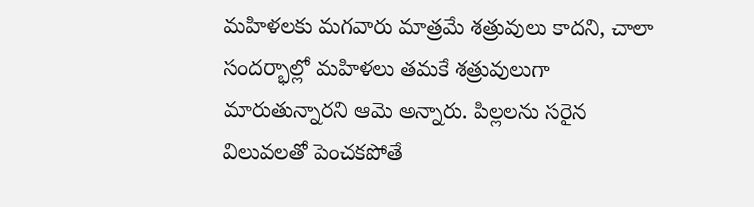మహిళలకు మగవారు మాత్రమే శత్రువులు కాదని, చాలా సందర్భాల్లో మహిళలు తమకే శత్రువులుగా మారుతున్నారని ఆమె అన్నారు. పిల్లలను సరైన విలువలతో పెంచకపోతే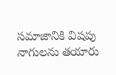సమాజానికి విషపు నాగులను తయారు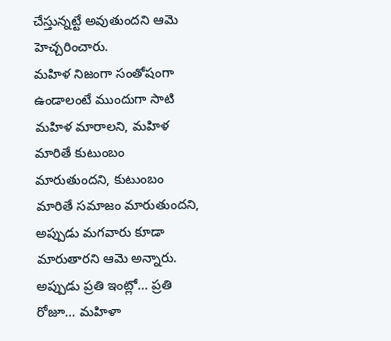చేస్తున్నట్టే అవుతుందని ఆమె హెచ్చరించారు.
మహిళ నిజంగా సంతోషంగా ఉండాలంటే ముందుగా సాటి మహిళ మారాలని, మహిళ మారితే కుటుంబం మారుతుందని, కుటుంబం మారితే సమాజం మారుతుందని, అప్పుడు మగవారు కూడా మారుతారని ఆమె అన్నారు.
అప్పుడు ప్రతి ఇంట్లో… ప్రతి రోజూ… మహిళా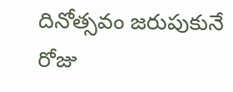దినోత్సవం జరుపుకునే రోజు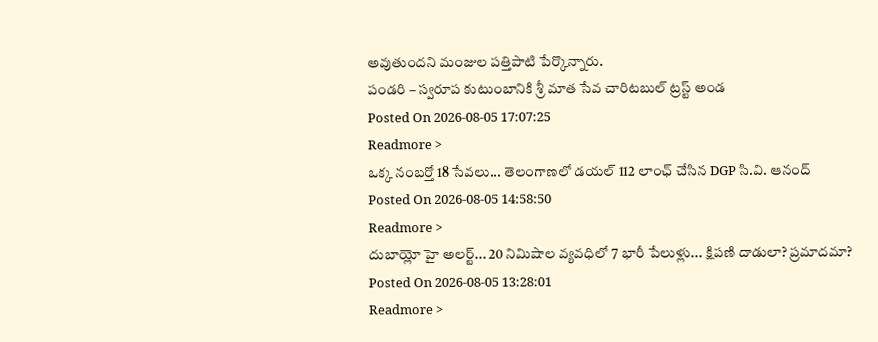అవుతుందని మంజుల పత్తిపాటి పేర్కొన్నారు.
పండరి – స్వరూప కుటుంబానికి శ్రీ మాత సేవ చారిటబుల్ ట్రస్ట్ అండ
Posted On 2026-08-05 17:07:25
Readmore >
ఒక్క నంబర్తో 18 సేవలు... తెలంగాణలో డయల్ 112 లాంఛ్ చేసిన DGP సి.వి. ఆనంద్
Posted On 2026-08-05 14:58:50
Readmore >
దుబాయ్లో హై అలర్ట్... 20 నిమిషాల వ్యవధిలో 7 భారీ పేలుళ్లు... క్షిపణి దాడులా? ప్రమాదమా?
Posted On 2026-08-05 13:28:01
Readmore >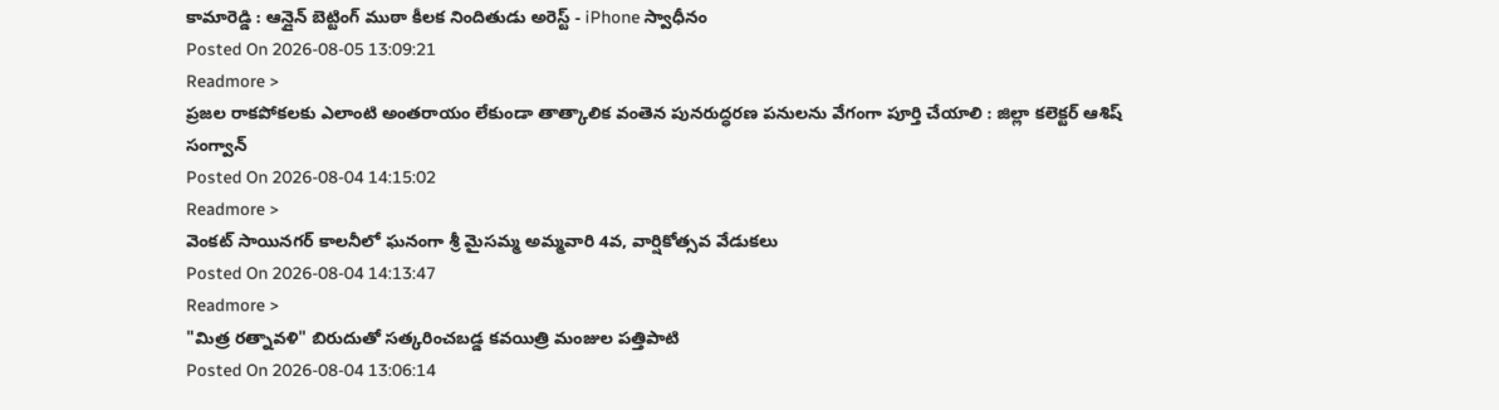కామారెడ్డి : ఆన్లైన్ బెట్టింగ్ ముఠా కీలక నిందితుడు అరెస్ట్ - iPhone స్వాధీనం
Posted On 2026-08-05 13:09:21
Readmore >
ప్రజల రాకపోకలకు ఎలాంటి అంతరాయం లేకుండా తాత్కాలిక వంతెన పునరుద్ధరణ పనులను వేగంగా పూర్తి చేయాలి : జిల్లా కలెక్టర్ ఆశిష్ సంగ్వాన్
Posted On 2026-08-04 14:15:02
Readmore >
వెంకట్ సాయినగర్ కాలనీలో ఘనంగా శ్రీ మైసమ్మ అమ్మవారి 4వ, వార్షికోత్సవ వేడుకలు
Posted On 2026-08-04 14:13:47
Readmore >
"మిత్ర రత్నావళి" బిరుదుతో సత్కరించబడ్డ కవయిత్రి మంజుల పత్తిపాటి
Posted On 2026-08-04 13:06:14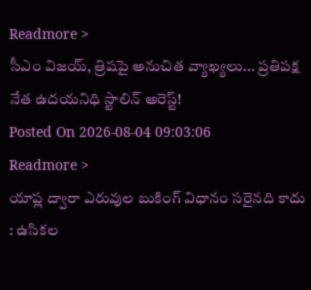Readmore >
సీఎం విజయ్, త్రిషపై అనుచిత వ్యాఖ్యలు... ప్రతిపక్ష నేత ఉదయనిధి స్టాలిన్ అరెస్ట్!
Posted On 2026-08-04 09:03:06
Readmore >
యాప్ల ద్వారా ఎరువుల బుకింగ్ విధానం సరైనది కాదు : ఉసికల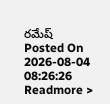రమేష్
Posted On 2026-08-04 08:26:26
Readmore >